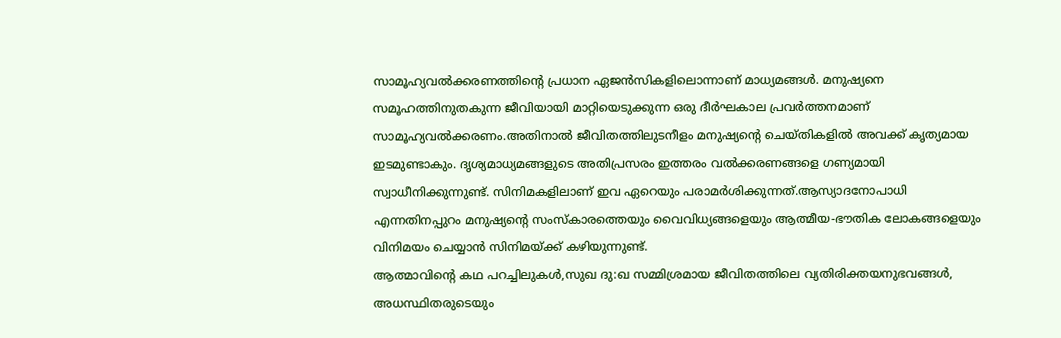സാമൂഹ്യവൽക്കരണത്തിൻ്റെ പ്രധാന ഏജൻസികളിലൊന്നാണ് മാധ്യമങ്ങൾ. മനുഷ്യനെ സമൂഹത്തിനുതകുന്ന ജീവിയായി മാറ്റിയെടുക്കുന്ന ഒരു ദീർഘകാല പ്രവർത്തനമാണ് സാമൂഹ്യവൽക്കരണം.അതിനാൽ ജീവിതത്തിലുടനീളം മനുഷ്യൻ്റെ ചെയ്തികളിൽ അവക്ക് കൃത്യമായ ഇടമുണ്ടാകും. ദൃശ്യമാധ്യമങ്ങളുടെ അതിപ്രസരം ഇത്തരം വൽക്കരണങ്ങളെ ഗണ്യമായി സ്വാധീനിക്കുന്നുണ്ട്. സിനിമകളിലാണ് ഇവ ഏറെയും പരാമർശിക്കുന്നത്.ആസ്യാദനോപാധി എന്നതിനപ്പുറം മനുഷ്യൻ്റെ സംസ്കാരത്തെയും വൈവിധ്യങ്ങളെയും ആത്മീയ-ഭൗതിക ലോകങ്ങളെയും വിനിമയം ചെയ്യാൻ സിനിമയ്ക്ക് കഴിയുന്നുണ്ട്.
ആത്മാവിൻ്റെ കഥ പറച്ചിലുകൾ,സുഖ ദു:ഖ സമ്മിശ്രമായ ജീവിതത്തിലെ വ്യതിരിക്തയനുഭവങ്ങൾ, അധസ്ഥിതരുടെയും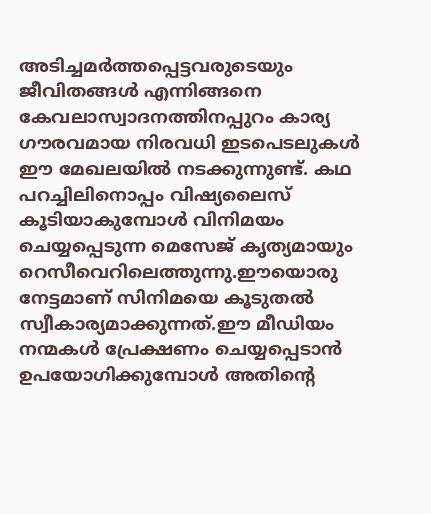അടിച്ചമർത്തപ്പെട്ടവരുടെയും ജീവിതങ്ങൾ എന്നിങ്ങനെ കേവലാസ്വാദനത്തിനപ്പുറം കാര്യ ഗൗരവമായ നിരവധി ഇടപെടലുകൾ ഈ മേഖലയിൽ നടക്കുന്നുണ്ട്. കഥ പറച്ചിലിനൊപ്പം വിഷ്യലൈസ് കൂടിയാകുമ്പോൾ വിനിമയം ചെയ്യപ്പെടുന്ന മെസേജ് കൃത്യമായും റെസീവെറിലെത്തുന്നു.ഈയൊരു നേട്ടമാണ് സിനിമയെ കൂടുതൽ സ്വീകാര്യമാക്കുന്നത്.ഈ മീഡിയം നന്മകൾ പ്രേക്ഷണം ചെയ്യപ്പെടാൻ ഉപയോഗിക്കുമ്പോൾ അതിൻ്റെ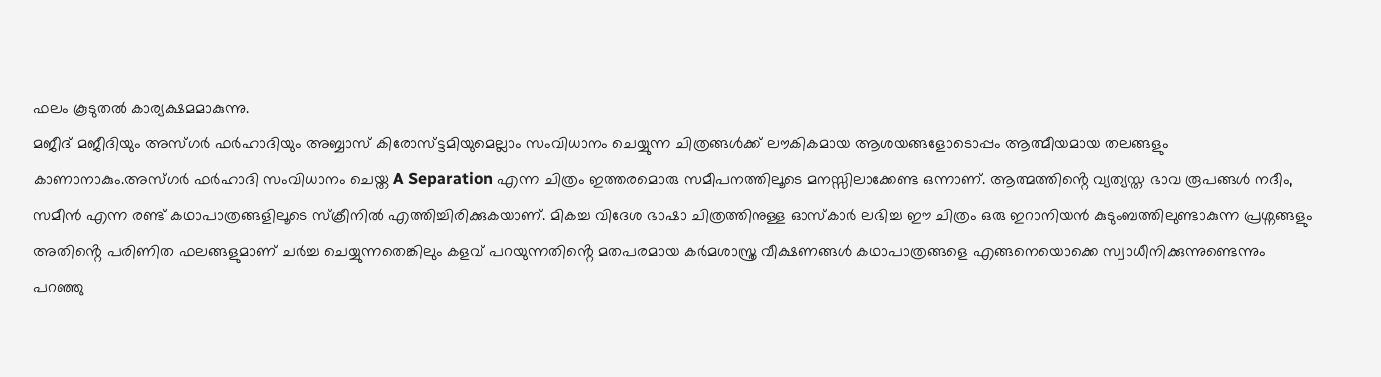ഫലം കൂടുതൽ കാര്യക്ഷമമാകുന്നു.
മജീദ് മജീദിയും അസ്ഗർ ഫർഹാദിയും അബ്ബാസ് കിരോസ്ട്ടമിയുമെല്ലാം സംവിധാനം ചെയ്യുന്ന ചിത്രങ്ങൾക്ക് ലൗകികമായ ആശയങ്ങളോടൊപ്പം ആത്മീയമായ തലങ്ങളും കാണാനാകും.അസ്ഗർ ഫർഹാദി സംവിധാനം ചെയ്ത A Separation എന്ന ചിത്രം ഇത്തരമൊരു സമീപനത്തിലൂടെ മനസ്സിലാക്കേണ്ട ഒന്നാണ്. ആത്മത്തിൻ്റെ വ്യത്യസ്ത ഭാവ രൂപങ്ങൾ നദീം, സമീൻ എന്ന രണ്ട് കഥാപാത്രങ്ങളിലൂടെ സ്ക്രീനിൽ എത്തിച്ചിരിക്കുകയാണ്. മികച്ച വിദേശ ഭാഷാ ചിത്രത്തിനുള്ള ഓസ്കാർ ലഭിച്ച ഈ ചിത്രം ഒരു ഇറാനിയൻ കുടുംബത്തിലുണ്ടാകുന്ന പ്രശ്നങ്ങളും അതിൻ്റെ പരിണിത ഫലങ്ങളുമാണ് ചർച്ച ചെയ്യുന്നതെങ്കിലും കളവ് പറയുന്നതിൻ്റെ മതപരമായ കർമശാസ്ത്ര വീക്ഷണങ്ങൾ കഥാപാത്രങ്ങളെ എങ്ങനെയൊക്കെ സ്വാധീനിക്കുന്നുണ്ടെന്നും പറഞ്ഞു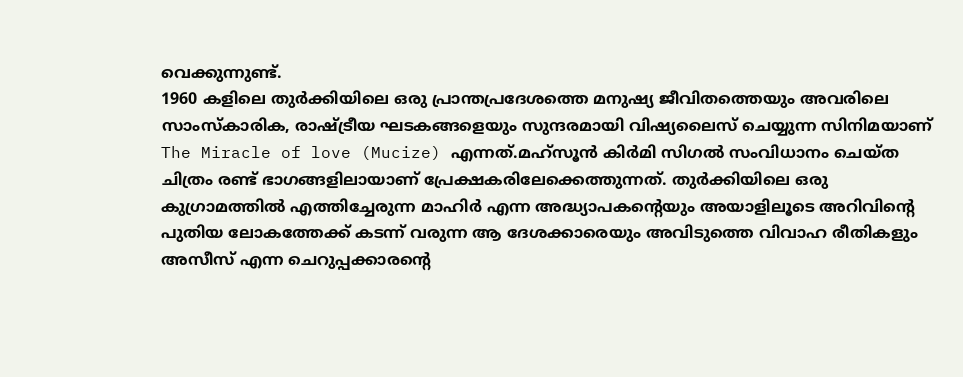വെക്കുന്നുണ്ട്.
1960 കളിലെ തുർക്കിയിലെ ഒരു പ്രാന്തപ്രദേശത്തെ മനുഷ്യ ജീവിതത്തെയും അവരിലെ സാംസ്കാരിക, രാഷ്ട്രീയ ഘടകങ്ങളെയും സുന്ദരമായി വിഷ്യലൈസ് ചെയ്യുന്ന സിനിമയാണ് The Miracle of love (Mucize) എന്നത്.മഹ്സൂൻ കിർമി സിഗൽ സംവിധാനം ചെയ്ത ചിത്രം രണ്ട് ഭാഗങ്ങളിലായാണ് പ്രേക്ഷകരിലേക്കെത്തുന്നത്. തുർക്കിയിലെ ഒരു കുഗ്രാമത്തിൽ എത്തിച്ചേരുന്ന മാഹിർ എന്ന അദ്ധ്യാപകൻ്റെയും അയാളിലൂടെ അറിവിൻ്റെ പുതിയ ലോകത്തേക്ക് കടന്ന് വരുന്ന ആ ദേശക്കാരെയും അവിടുത്തെ വിവാഹ രീതികളും അസീസ് എന്ന ചെറുപ്പക്കാരൻ്റെ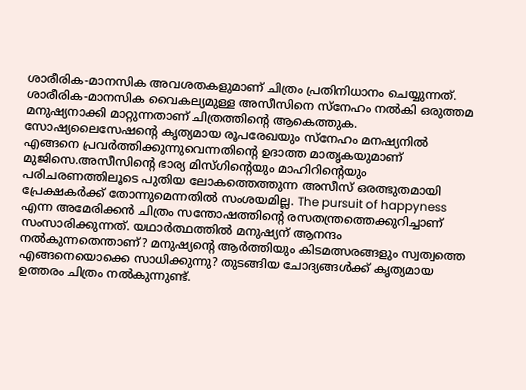ശാരീരിക-മാനസിക അവശതകളുമാണ് ചിത്രം പ്രതിനിധാനം ചെയ്യുന്നത്.
ശാരീരിക-മാനസിക വൈകല്യമുള്ള അസീസിനെ സ്നേഹം നൽകി ഒരുത്തമ മനുഷ്യനാക്കി മാറ്റുന്നതാണ് ചിത്രത്തിൻ്റെ ആകെത്തുക. സോഷ്യലൈസേഷൻ്റെ കൃത്യമായ രൂപരേഖയും സ്നേഹം മനഷ്യനിൽ എങ്ങനെ പ്രവർത്തിക്കുന്നുവെന്നതിൻ്റെ ഉദാത്ത മാതൃകയുമാണ് മുജിസെ.അസീസിൻ്റെ ഭാര്യ മിസ്ഗിൻ്റെയും മാഹിറിൻ്റെയും പരിചരണത്തിലൂടെ പുതിയ ലോകത്തെത്തുന്ന അസീസ് ഒരത്ഭുതമായി പ്രേക്ഷകർക്ക് തോന്നുമെന്നതിൽ സംശയമില്ല. The pursuit of happyness എന്ന അമേരിക്കൻ ചിത്രം സന്തോഷത്തിൻ്റെ രസതന്ത്രത്തെക്കുറിച്ചാണ് സംസാരിക്കുന്നത്. യഥാർത്ഥത്തിൽ മനുഷ്യന് ആനന്ദം നൽകുന്നതെന്താണ്? മനുഷ്യൻ്റെ ആർത്തിയും കിടമത്സരങ്ങളും സ്വത്വത്തെ എങ്ങനെയൊക്കെ സാധിക്കുന്നു? തുടങ്ങിയ ചോദ്യങ്ങൾക്ക് കൃത്യമായ ഉത്തരം ചിത്രം നൽകുന്നുണ്ട്.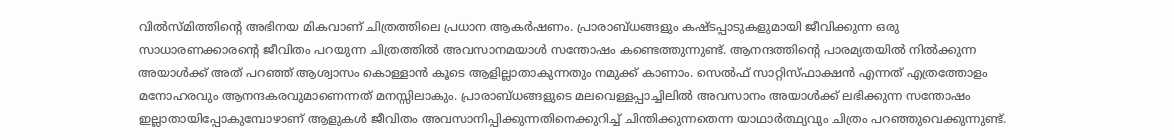വിൽസ്മിത്തിൻ്റെ അഭിനയ മികവാണ് ചിത്രത്തിലെ പ്രധാന ആകർഷണം. പ്രാരാബ്ധങ്ങളും കഷ്ടപ്പാടുകളുമായി ജീവിക്കുന്ന ഒരു സാധാരണക്കാരൻ്റെ ജീവിതം പറയുന്ന ചിത്രത്തിൽ അവസാനമയാൾ സന്തോഷം കണ്ടെത്തുന്നുണ്ട്. ആനന്ദത്തിൻ്റെ പാരമ്യതയിൽ നിൽക്കുന്ന അയാൾക്ക് അത് പറഞ്ഞ് ആശ്വാസം കൊള്ളാൻ കൂടെ ആളില്ലാതാകുന്നതും നമുക്ക് കാണാം. സെൽഫ് സാറ്റിസ്ഫാക്ഷൻ എന്നത് എത്രത്തോളം മനോഹരവും ആനന്ദകരവുമാണെന്നത് മനസ്സിലാകും. പ്രാരാബ്ധങ്ങളുടെ മലവെള്ളപ്പാച്ചിലിൽ അവസാനം അയാൾക്ക് ലഭിക്കുന്ന സന്തോഷം ഇല്ലാതായിപ്പോകുമ്പോഴാണ് ആളുകൾ ജീവിതം അവസാനിപ്പിക്കുന്നതിനെക്കുറിച്ച് ചിന്തിക്കുന്നതെന്ന യാഥാർത്ഥ്യവും ചിത്രം പറഞ്ഞുവെക്കുന്നുണ്ട്.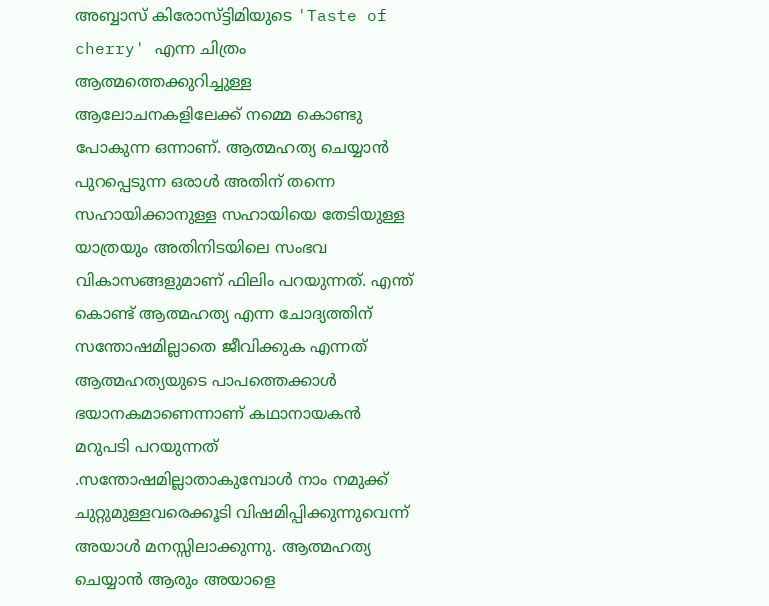അബ്ബാസ് കിരോസ്ട്ടിമിയുടെ 'Taste of cherry' എന്ന ചിത്രം ആത്മത്തെക്കുറിച്ചുള്ള ആലോചനകളിലേക്ക് നമ്മെ കൊണ്ടു പോകുന്ന ഒന്നാണ്. ആത്മഹത്യ ചെയ്യാൻ പുറപ്പെടുന്ന ഒരാൾ അതിന് തന്നെ സഹായിക്കാനുള്ള സഹായിയെ തേടിയുള്ള യാത്രയും അതിനിടയിലെ സംഭവ വികാസങ്ങളുമാണ് ഫിലിം പറയുന്നത്. എന്ത് കൊണ്ട് ആത്മഹത്യ എന്ന ചോദ്യത്തിന് സന്തോഷമില്ലാതെ ജീവിക്കുക എന്നത് ആത്മഹത്യയുടെ പാപത്തെക്കാൾ ഭയാനകമാണെന്നാണ് കഥാനായകൻ മറുപടി പറയുന്നത് .സന്തോഷമില്ലാതാകുമ്പോൾ നാം നമുക്ക് ചുറ്റുമുള്ളവരെക്കൂടി വിഷമിപ്പിക്കുന്നുവെന്ന് അയാൾ മനസ്സിലാക്കുന്നു. ആത്മഹത്യ ചെയ്യാൻ ആരും അയാളെ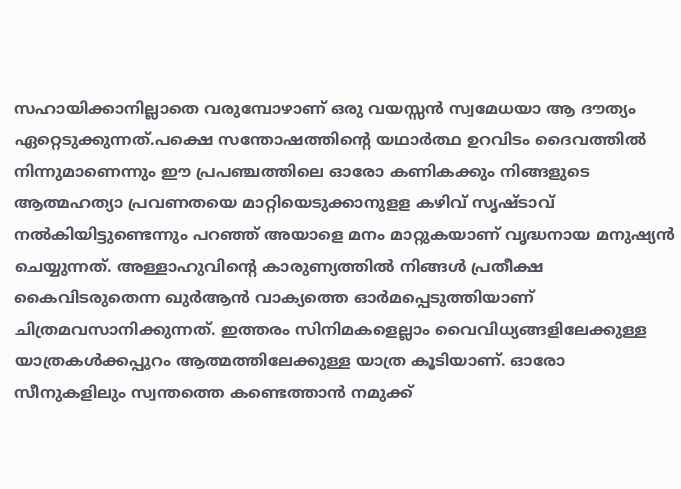സഹായിക്കാനില്ലാതെ വരുമ്പോഴാണ് ഒരു വയസ്സൻ സ്വമേധയാ ആ ദൗത്യം ഏറ്റെടുക്കുന്നത്.പക്ഷെ സന്തോഷത്തിൻ്റെ യഥാർത്ഥ ഉറവിടം ദൈവത്തിൽ നിന്നുമാണെന്നും ഈ പ്രപഞ്ചത്തിലെ ഓരോ കണികക്കും നിങ്ങളുടെ ആത്മഹത്യാ പ്രവണതയെ മാറ്റിയെടുക്കാനുളള കഴിവ് സൃഷ്ടാവ് നൽകിയിട്ടുണ്ടെന്നും പറഞ്ഞ് അയാളെ മനം മാറ്റുകയാണ് വൃദ്ധനായ മനുഷ്യൻ ചെയ്യുന്നത്. അള്ളാഹുവിൻ്റെ കാരുണ്യത്തിൽ നിങ്ങൾ പ്രതീക്ഷ കൈവിടരുതെന്ന ഖുർആൻ വാക്യത്തെ ഓർമപ്പെടുത്തിയാണ് ചിത്രമവസാനിക്കുന്നത്. ഇത്തരം സിനിമകളെല്ലാം വൈവിധ്യങ്ങളിലേക്കുള്ള യാത്രകൾക്കപ്പുറം ആത്മത്തിലേക്കുള്ള യാത്ര കൂടിയാണ്. ഓരോ സീനുകളിലും സ്വന്തത്തെ കണ്ടെത്താൻ നമുക്ക്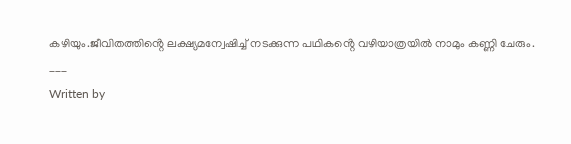കഴിയും.ജീവിതത്തിൻ്റെ ലക്ഷ്യമന്വേഷിച്ച് നടക്കുന്ന പഥികൻ്റെ വഴിയാത്രയിൽ നാമും കണ്ണി ചേരും.
___
Written by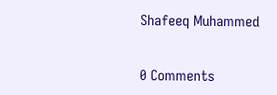Shafeeq Muhammed


0 Comments